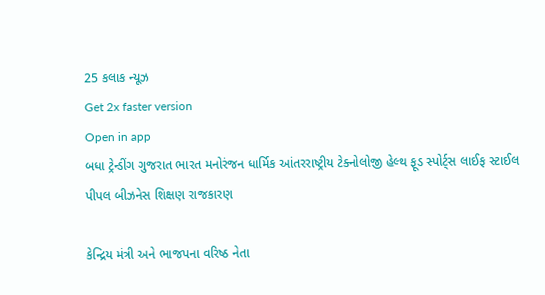25 કલાક ન્યૂઝ
Get 2x faster version
Open in app
બધા ટ્રેન્ડીંગ ગુજરાત ભારત મનોરંજન ધાર્મિક આંતરરાષ્ટ્રીય ટેક્નોલોજી હેલ્થ ફૂડ સ્પોર્ટ્સ લાઈફ સ્ટાઈલ પીપલ બીઝનેસ શિક્ષણ રાજકારણ

કેન્દ્રિય મંત્રી અને ભાજપના વરિષ્ઠ નેતા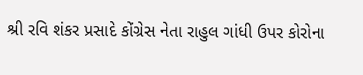શ્રી રવિ શંકર પ્રસાદે કોંગ્રેસ નેતા રાહુલ ગાંધી ઉપર કોરોના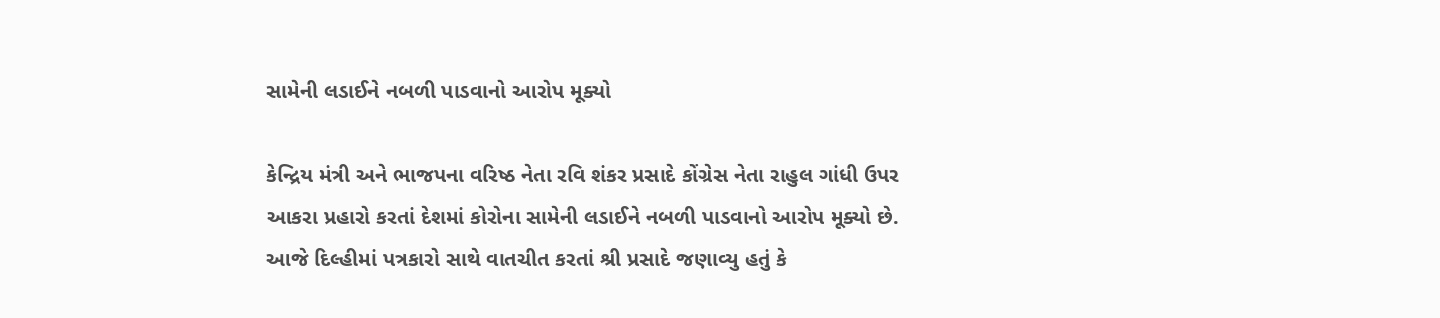સામેની લડાઈને નબળી પાડવાનો આરોપ મૂક્યો

કેન્દ્રિય મંત્રી અને ભાજપના વરિષ્ઠ નેતા રવિ શંકર પ્રસાદે કોંગ્રેસ નેતા રાહુલ ગાંધી ઉપર આકરા પ્રહારો કરતાં દેશમાં કોરોના સામેની લડાઈને નબળી પાડવાનો આરોપ મૂક્યો છે. આજે દિલ્હીમાં પત્રકારો સાથે વાતચીત કરતાં શ્રી પ્રસાદે જણાવ્યુ હતું કે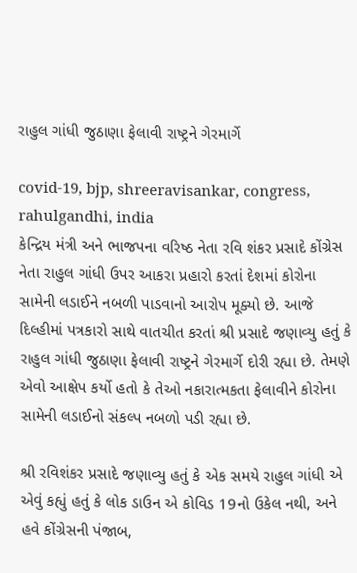રાહુલ ગાંધી જુઠાણા ફેલાવી રાષ્ટ્રને ગેરમાર્ગે

covid-19, bjp, shreeravisankar, congress, rahulgandhi, india
કેન્દ્રિય મંત્રી અને ભાજપના વરિષ્ઠ નેતા રવિ શંકર પ્રસાદે કોંગ્રેસ નેતા રાહુલ ગાંધી ઉપર આકરા પ્રહારો કરતાં દેશમાં કોરોના સામેની લડાઈને નબળી પાડવાનો આરોપ મૂક્યો છે. આજે દિલ્હીમાં પત્રકારો સાથે વાતચીત કરતાં શ્રી પ્રસાદે જણાવ્યુ હતું કે રાહુલ ગાંધી જુઠાણા ફેલાવી રાષ્ટ્રને ગેરમાર્ગે દોરી રહ્યા છે. તેમણે એવો આક્ષેપ કર્યો હતો કે તેઓ નકારાત્મકતા ફેલાવીને કોરોના સામેની લડાઈનો સંકલ્પ નબળો પડી રહ્યા છે.

શ્રી રવિશંકર પ્રસાદે જણાવ્યુ હતું કે એક સમયે રાહુલ ગાંધી એ એવું કહ્યું હતું કે લોક ડાઉન એ કોવિડ 19નો ઉકેલ નથી, અને હવે કોંગ્રેસની પંજાબ,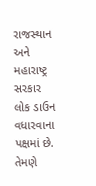રાજસ્થાન અને મહારાષ્ટ્ર સરકાર લોક ડાઉન વધારવાના પક્ષમાં છે. તેમણે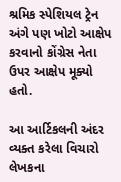શ્રમિક સ્પેશિયલ ટ્રેન અંગે પણ ખોટો આક્ષેપ કરવાનો કોંગ્રેસ નેતા ઉપર આક્ષેપ મૂક્યો હતો.

આ આર્ટિકલની અંદર વ્યક્ત કરેલા વિચારો લેખકના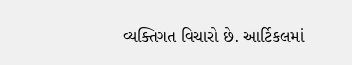વ્યક્તિગત વિચારો છે. આર્ટિકલમાં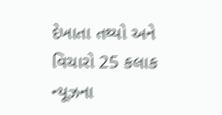દેખાતા તથ્યો અને વિચારો 25 કલાક ન્યૂઝના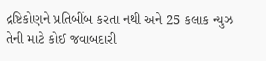દ્રષ્ટિકોણને પ્રતિબીંબ કરતા નથી અને 25 કલાક ન્યુઝ તેની માટે કોઈ જવાબદારી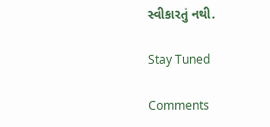સ્વીકારતું નથી.

Stay Tuned

Comments